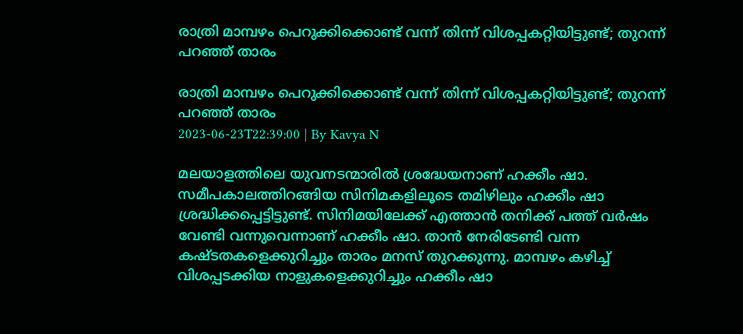രാത്രി മാമ്പഴം പെറുക്കിക്കൊണ്ട് വന്ന് തിന്ന് വിശപ്പകറ്റിയിട്ടുണ്ട്; തുറന്ന് പറഞ്ഞ് താരം

രാത്രി മാമ്പഴം പെറുക്കിക്കൊണ്ട് വന്ന് തിന്ന് വിശപ്പകറ്റിയിട്ടുണ്ട്; തുറന്ന് പറഞ്ഞ് താരം
2023-06-23T22:39:00 | By Kavya N

മലയാളത്തിലെ യുവനടന്മാരില്‍ ശ്രദ്ധേയനാണ് ഹക്കീം ഷാ. സമീപകാലത്തിറങ്ങിയ സിനിമകളിലൂടെ തമിഴിലും ഹക്കീം ഷാ ശ്രദ്ധിക്കപ്പെട്ടിട്ടുണ്ട്. സിനിമയിലേക്ക് എത്താന്‍ തനിക്ക് പത്ത് വര്‍ഷം വേണ്ടി വന്നുവെന്നാണ് ഹക്കീം ഷാ. താന്‍ നേരിടേണ്ടി വന്ന കഷ്ടതകളെക്കുറിച്ചും താരം മനസ് തുറക്കുന്നു. മാമ്പഴം കഴിച്ച് വിശപ്പടക്കിയ നാളുകളെക്കുറിച്ചും ഹക്കീം ഷാ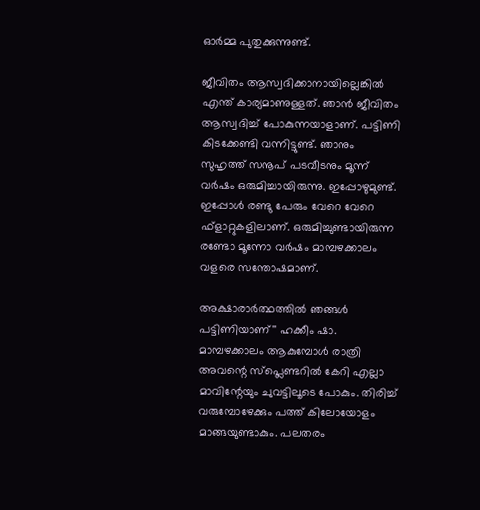ഓര്‍മ്മ പുതുക്കുന്നുണ്ട്.

ജീവിതം ആസ്വദിക്കാനായില്ലെങ്കില്‍ എന്ത് കാര്യമാണുള്ളത്. ഞാന്‍ ജീവിതം ആസ്വദിച്ച് പോകുന്നയാളാണ്. പട്ടിണി കിടക്കേണ്ടി വന്നിട്ടുണ്ട്. ഞാനും സുഹൃത്ത് സനൂപ് പടവീടനും മൂന്ന് വര്‍ഷം ഒരുമിച്ചായിരുന്നു. ഇപ്പോഴുമുണ്ട്. ഇപ്പോള്‍ രണ്ടു പേരും വേറെ വേറെ ഫ്‌ളാറ്റുകളിലാണ്. ഒരുമിച്ചുണ്ടായിരുന്ന രണ്ടോ മൂന്നോ വര്‍ഷം മാമ്പഴക്കാലം വളരെ സന്തോഷമാണ്.

അക്ഷാരാര്‍ത്ഥത്തില്‍ ഞങ്ങൾ പട്ടിണിയാണ്'' ഹക്കീം ഷാ. മാമ്പഴക്കാലം ആകുമ്പോള്‍ രാത്രി അവന്റെ സ്‌പ്ലെണ്ടറില്‍ കേറി എല്ലാ മാവിന്റേയും ചുവട്ടിലൂടെ പോകും. തിരിച്ച് വരുമ്പോഴേക്കും പത്ത് കിലോയോളം മാങ്ങയുണ്ടാകും. പലതരം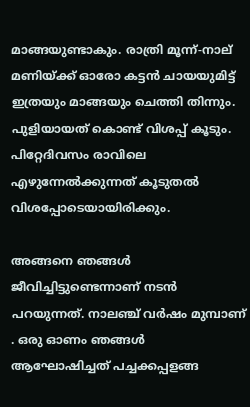മാങ്ങയുണ്ടാകും. രാത്രി മൂന്ന്-നാല് മണിയ്ക്ക് ഓരോ കട്ടന്‍ ചായയുമിട്ട് ഇത്രയും മാങ്ങയും ചെത്തി തിന്നും. പുളിയായത് കൊണ്ട് വിശപ്പ് കൂടും. പിറ്റേദിവസം രാവിലെ എഴുന്നേല്‍ക്കുന്നത് കൂടുതല്‍ വിശപ്പോടെയായിരിക്കും.

അങ്ങനെ ഞങ്ങള്‍ ജീവിച്ചിട്ടുണ്ടെന്നാണ് നടൻ പറയുന്നത്. നാലഞ്ച് വര്‍ഷം മുമ്പാണ് . ഒരു ഓണം ഞങ്ങള്‍ ആഘോഷിച്ചത് പച്ചക്കപ്പളങ്ങ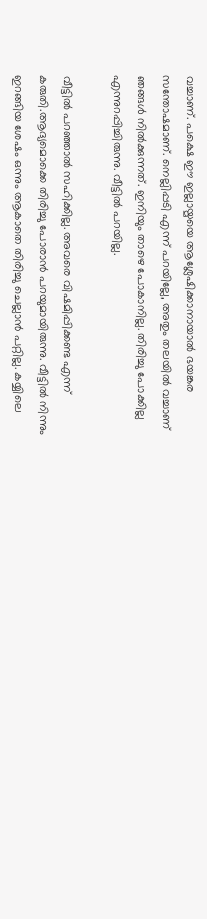വച്ചാണ്. പക്ഷെ ഈ ഇല്ലായ്മയെ ആശ്ലേഷിക്കാനായാല്‍ ഭയങ്കര സന്തോഷമാണ്. നെല്ലിപ്പടി എന്ന് പറയില്ലേ, അതും തലയില്‍ വച്ചാണ് ഞങ്ങള്‍ നില്‍ക്കുന്നത്. ഇനിയും താഴെ പോകാനില്ല. തിരിച്ചു പോക്കില്ല എന്നുറപ്പിച്ചിരുന്നു. വീട്ടില്‍ പറയില്ല.

വീട്ടില്‍ പറഞ്ഞാല്‍ സഹിക്കില്ല. അവരെ വിഷമിപ്പിക്കണ്ട എന്ന് കരുതി.ആദ്യമൊക്കെ തിരിച്ചു പോരാന്‍ പറയുമായിരുന്നു. വീട്ടില്‍ നിന്നും ഇറങ്ങിയ ശേഷം ഒന്നും ആകാതെ തിരിച്ചു ചെല്ലാന്‍ പറ്റില്ല. കയ്യിലെ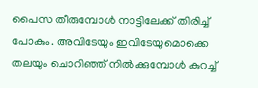പൈസ തീരുമ്പോള്‍ നാട്ടിലേക്ക് തിരിച്ച് പോകും. അവിടേയും ഇവിടേയുമൊക്കെ തലയും ചൊറിഞ്ഞ് നില്‍ക്കുമ്പോള്‍ കുറച്ച്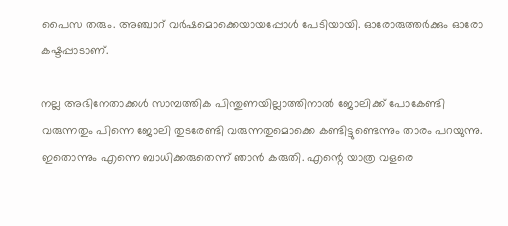പൈസ തരും. അഞ്ചാറ് വര്‍ഷമൊക്കെയായപ്പോള്‍ പേടിയായി. ഓരോരുത്തര്‍ക്കും ഓരോ കഷ്ടപ്പാടാണ്.

നല്ല അഭിനേതാക്കള്‍ സാമ്പത്തിക പിന്തുണയില്ലാത്തിനാല്‍ ജോലിക്ക് പോകേണ്ടി വരുന്നതും പിന്നെ ജോലി തുടരേണ്ടി വരുന്നതുമൊക്കെ കണ്ടിട്ടുണ്ടെന്നും താരം പറയുന്നു. ഇതൊന്നും എന്നെ ബാധിക്കരുതെന്ന് ഞാന്‍ കരുതി. എന്റെ യാത്ര വളരെ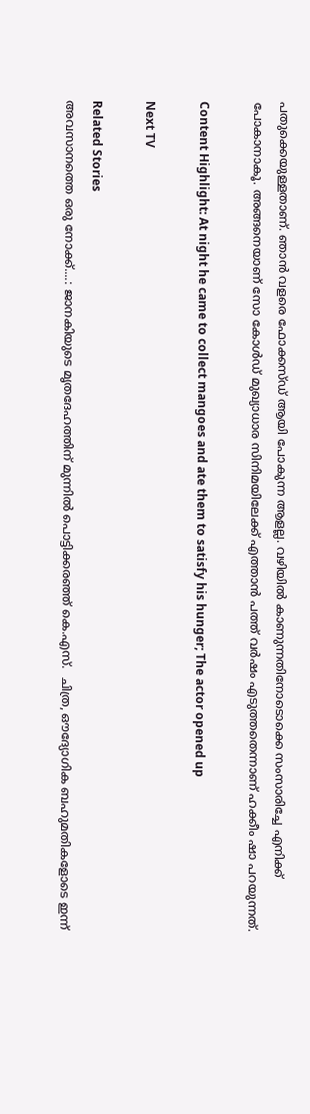പതുക്കെയുള്ളതാണ്. ഞാന്‍ വളരെ ഫോക്കസ്ഡ് ആയി പോകുന്ന ആളല്ല. വഴിയില്‍ കാണുന്നതിനോടൊക്കെ സംസാരിച്ചേ എനിക്ക് പോകാനാകൂ. അങ്ങനെയാണ് സോ കോള്‍ഡ് മുഖ്യാധാര സിനിമയിലേക്ക് എത്താന്‍ പത്ത് വര്‍ഷം എടുത്തതെന്നാണ് ഹക്കീം ഷാ പറയുന്നത്.

Content Highlight: At night he came to collect mangoes and ate them to satisfy his hunger; The actor opened up

Next TV

Related Stories
അവസാനത്തെ ഒരു നോക്ക്....: ജാനകിയുടെ മൃതദേഹത്തിന് മുന്നിൽ പൊട്ടിക്കരഞ്ഞ് കെ.എസ്.  ചിത്ര, ഔദ്യോഗിക ബഹുമതികളോടെ ഇന്ന്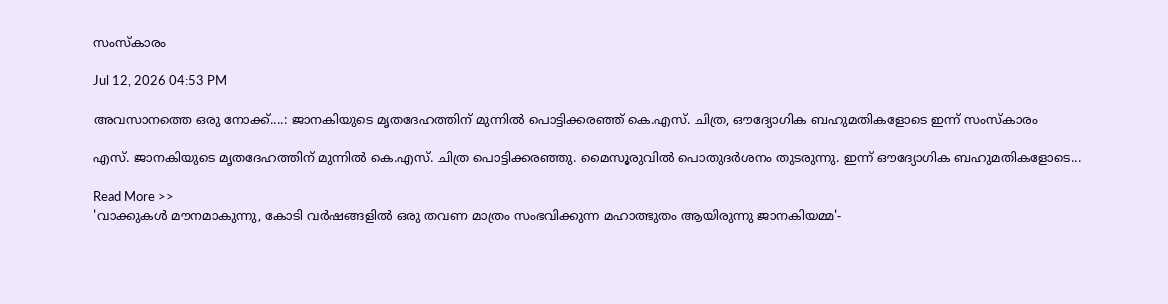സംസ്കാരം

Jul 12, 2026 04:53 PM

അവസാനത്തെ ഒരു നോക്ക്....: ജാനകിയുടെ മൃതദേഹത്തിന് മുന്നിൽ പൊട്ടിക്കരഞ്ഞ് കെ.എസ്. ചിത്ര, ഔദ്യോഗിക ബഹുമതികളോടെ ഇന്ന് സംസ്കാരം

എസ്. ജാനകിയുടെ മൃതദേഹത്തിന് മുന്നിൽ കെ.എസ്. ചിത്ര പൊട്ടിക്കരഞ്ഞു. മൈസൂരുവിൽ പൊതുദർശനം തുടരുന്നു. ഇന്ന് ഔദ്യോഗിക ബഹുമതികളോടെ...

Read More >>
'വാക്കുകൾ മൗനമാകുന്നു, കോടി വർഷങ്ങളിൽ ഒരു തവണ മാത്രം സംഭവിക്കുന്ന മഹാത്ഭുതം ആയിരുന്നു ജാനകിയമ്മ'-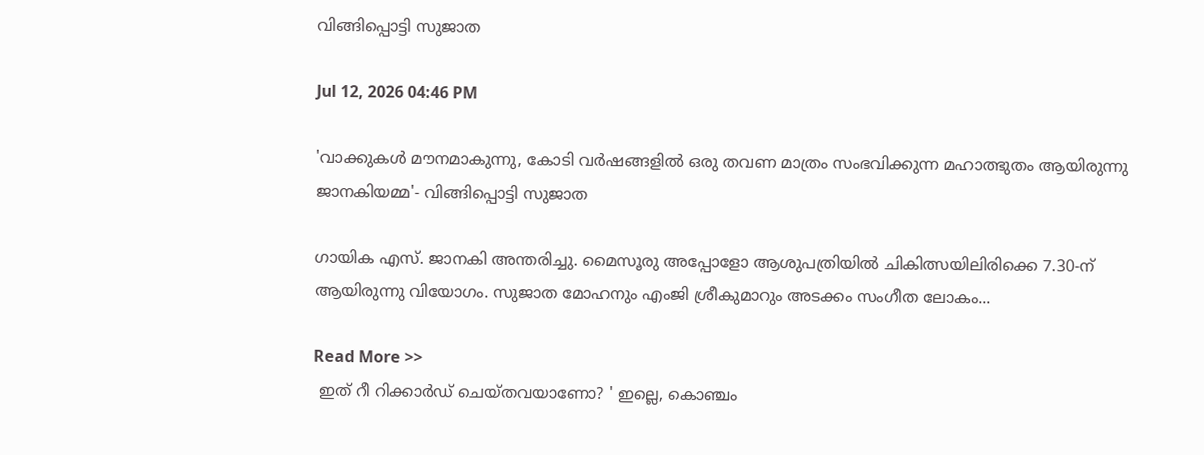വിങ്ങിപ്പൊട്ടി സുജാത

Jul 12, 2026 04:46 PM

'വാക്കുകൾ മൗനമാകുന്നു, കോടി വർഷങ്ങളിൽ ഒരു തവണ മാത്രം സംഭവിക്കുന്ന മഹാത്ഭുതം ആയിരുന്നു ജാനകിയമ്മ'- വിങ്ങിപ്പൊട്ടി സുജാത

ഗായിക എസ്. ജാനകി അന്തരിച്ചു. മൈസൂരു അപ്പോളോ ആശുപത്രിയിൽ ചികിത്സയിലിരിക്കെ 7.30-ന് ആയിരുന്നു വിയോഗം. സുജാത മോഹനും എംജി ശ്രീകുമാറും അടക്കം സംഗീത ലോകം...

Read More >>
 ഇത് റീ റിക്കാർഡ് ചെയ്തവയാണോ? ' ഇല്ലെ, കൊഞ്ചം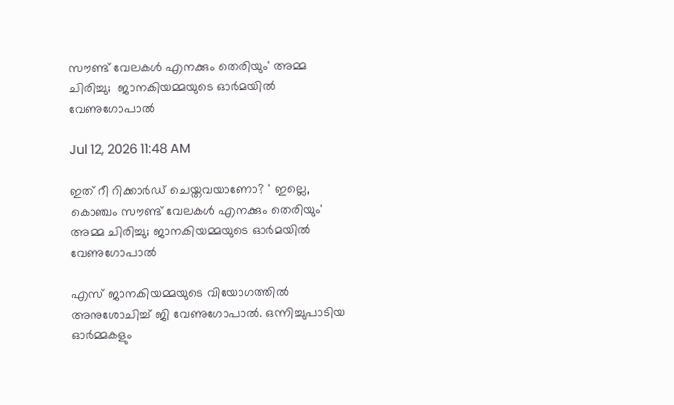സൗണ്ട് വേലകൾ എനക്കും തെരിയും' അമ്മ ചിരിച്ചു;  ജാനകിയമ്മയുടെ ഓർമയിൽ വേണുഗോപാൽ

Jul 12, 2026 11:48 AM

ഇത് റീ റിക്കാർഡ് ചെയ്തവയാണോ? ' ഇല്ലെ, കൊഞ്ചം സൗണ്ട് വേലകൾ എനക്കും തെരിയും' അമ്മ ചിരിച്ചു; ജാനകിയമ്മയുടെ ഓർമയിൽ വേണുഗോപാൽ

എസ് ജാനകിയമ്മയുടെ വിയോഗത്തിൽ അനുശോചിച്ച് ജി വേണുഗോപാൽ. ഒന്നിച്ചുപാടിയ ഓർമ്മകളും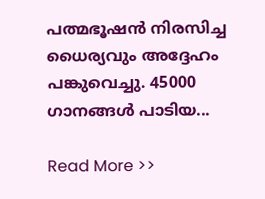പത്മഭൂഷൻ നിരസിച്ച ധൈര്യവും അദ്ദേഹം പങ്കുവെച്ചു. 45000 ഗാനങ്ങൾ പാടിയ...

Read More >>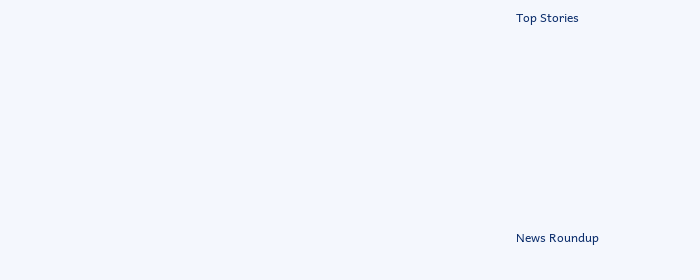Top Stories










News Roundup